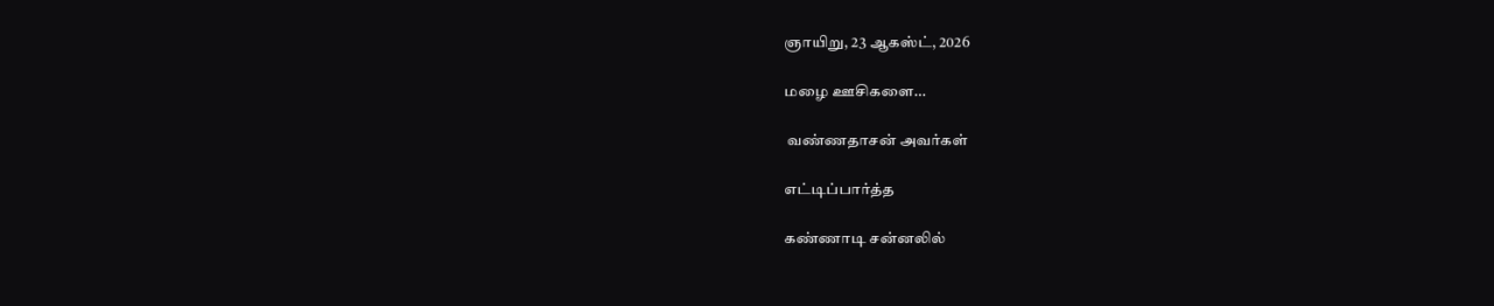ஞாயிறு, 23 ஆகஸ்ட், 2026

மழை ஊசிகளை...

 வண்ணதாசன் அவர்கள்

எட்டிப்பார்த்த

கண்ணாடி சன்னலில்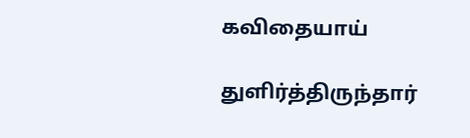கவிதையாய்

துளிர்த்திருந்தார்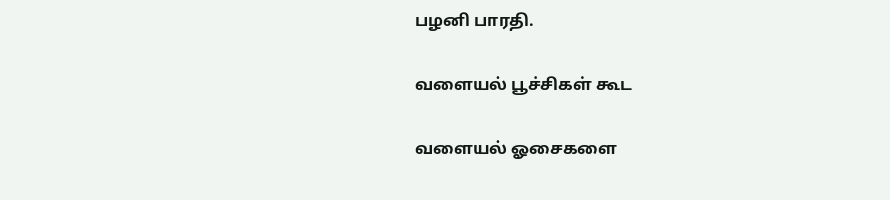பழனி பாரதி.

வளையல் பூச்சிகள் கூட‌

வளையல் ஓசைகளை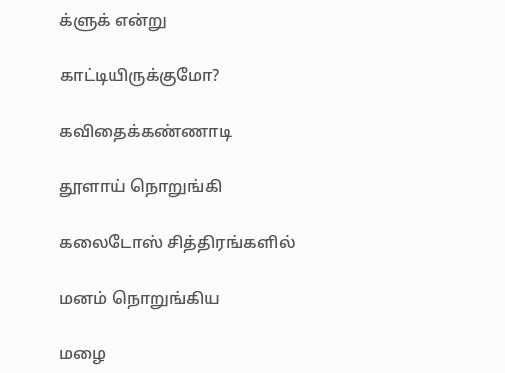க்ளுக் என்று

காட்டியிருக்குமோ?

கவிதைக்கண்ணாடி

தூளாய் நொறுங்கி

கலைடோஸ் சித்திரங்களில்

மனம் நொறுங்கிய

மழை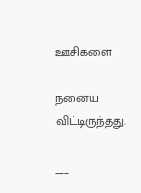ஊசிகளை

நனைய விட்டிருந்தது.

___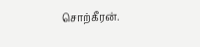சொற்கீரன்.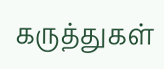கருத்துகள்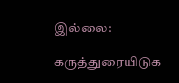இல்லை:

கருத்துரையிடுக